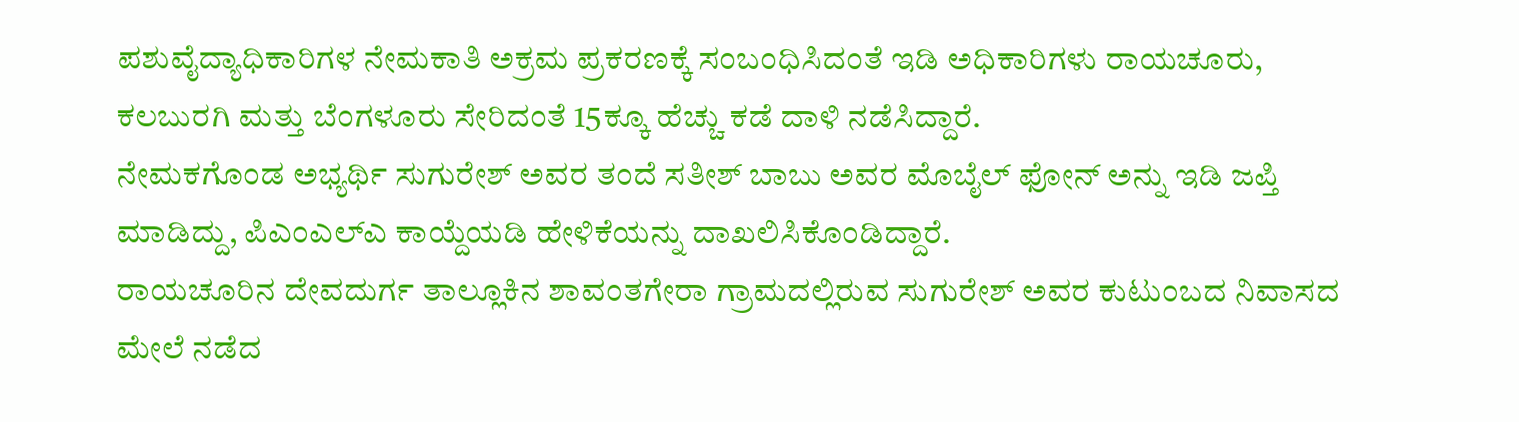ಪಶುವೈದ್ಯಾಧಿಕಾರಿಗಳ ನೇಮಕಾತಿ ಅಕ್ರಮ ಪ್ರಕರಣಕ್ಕೆ ಸಂಬಂಧಿಸಿದಂತೆ ಇಡಿ ಅಧಿಕಾರಿಗಳು ರಾಯಚೂರು, ಕಲಬುರಗಿ ಮತ್ತು ಬೆಂಗಳೂರು ಸೇರಿದಂತೆ 15ಕ್ಕೂ ಹೆಚ್ಚು ಕಡೆ ದಾಳಿ ನಡೆಸಿದ್ದಾರೆ.
ನೇಮಕಗೊಂಡ ಅಭ್ಯರ್ಥಿ ಸುಗುರೇಶ್ ಅವರ ತಂದೆ ಸತೀಶ್ ಬಾಬು ಅವರ ಮೊಬೈಲ್ ಫೋನ್ ಅನ್ನು ಇಡಿ ಜಪ್ತಿ ಮಾಡಿದ್ದು, ಪಿಎಂಎಲ್ಎ ಕಾಯ್ದೆಯಡಿ ಹೇಳಿಕೆಯನ್ನು ದಾಖಲಿಸಿಕೊಂಡಿದ್ದಾರೆ.
ರಾಯಚೂರಿನ ದೇವದುರ್ಗ ತಾಲ್ಲೂಕಿನ ಶಾವಂತಗೇರಾ ಗ್ರಾಮದಲ್ಲಿರುವ ಸುಗುರೇಶ್ ಅವರ ಕುಟುಂಬದ ನಿವಾಸದ ಮೇಲೆ ನಡೆದ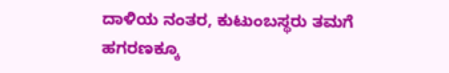ದಾಳಿಯ ನಂತರ, ಕುಟುಂಬಸ್ಥರು ತಮಗೆ ಹಗರಣಕ್ಕೂ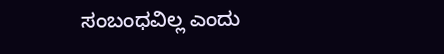ಸಂಬಂಧವಿಲ್ಲ ಎಂದು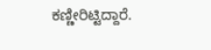ಕಣ್ಣೀರಿಟ್ಟಿದ್ದಾರೆ.